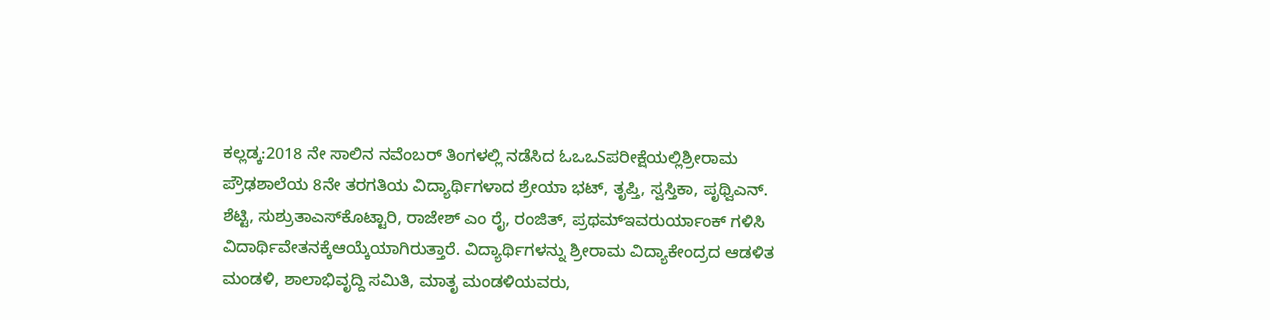ಕಲ್ಲಡ್ಕ:2018 ನೇ ಸಾಲಿನ ನವೆಂಬರ್ ತಿಂಗಳಲ್ಲಿ ನಡೆಸಿದ ಓಒಒSಪರೀಕ್ಷೆಯಲ್ಲಿಶ್ರೀರಾಮ ಪ್ರೌಢಶಾಲೆಯ 8ನೇ ತರಗತಿಯ ವಿದ್ಯಾರ್ಥಿಗಳಾದ ಶ್ರೇಯಾ ಭಟ್, ತೃಪ್ತಿ, ಸ್ವಸ್ತಿಕಾ, ಪೃಥ್ವಿಎನ್. ಶೆಟ್ಟಿ, ಸುಶ್ರುತಾಎಸ್‍ಕೊಟ್ಟಾರಿ, ರಾಜೇಶ್ ಎಂ ರೈ, ರಂಜಿತ್, ಪ್ರಥಮ್‍ಇವರುರ್ಯಾಂಕ್ ಗಳಿಸಿ ವಿದಾರ್ಥಿವೇತನಕ್ಕೆಆಯ್ಕೆಯಾಗಿರುತ್ತಾರೆ. ವಿದ್ಯಾರ್ಥಿಗಳನ್ನು ಶ್ರೀರಾಮ ವಿದ್ಯಾಕೇಂದ್ರದ ಆಡಳಿತ ಮಂಡಳಿ, ಶಾಲಾಭಿವೃದ್ದಿ ಸಮಿತಿ, ಮಾತೃ ಮಂಡಳಿಯವರು,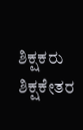ಶಿಕ್ಷಕರು ಶಿಕ್ಷಕೇತರ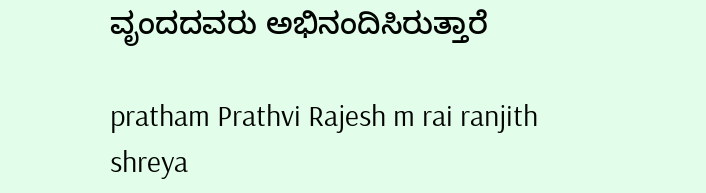ವೃಂದದವರು ಅಭಿನಂದಿಸಿರುತ್ತಾರೆ

pratham Prathvi Rajesh m rai ranjith shreya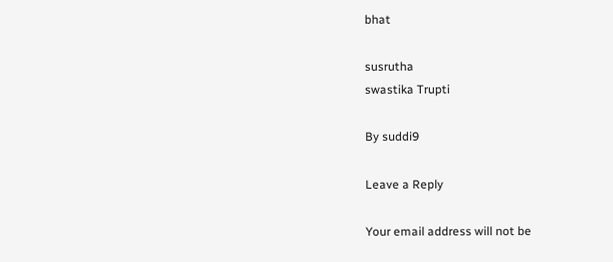bhat

susrutha
swastika Trupti

By suddi9

Leave a Reply

Your email address will not be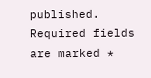published. Required fields are marked *